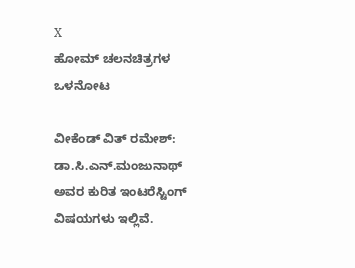X
ಹೋಮ್ ಚಲನಚಿತ್ರಗಳ ಒಳನೋಟ

ವೀಕೆಂಡ್ ವಿತ್ ರಮೇಶ್: ಡಾ.ಸಿ.ಎನ್.ಮಂಜುನಾಥ್ ಅವರ ಕುರಿತ ಇಂಟರೆಸ್ಟಿಂಗ್ ವಿಷಯಗಳು ಇಲ್ಲಿವೆ.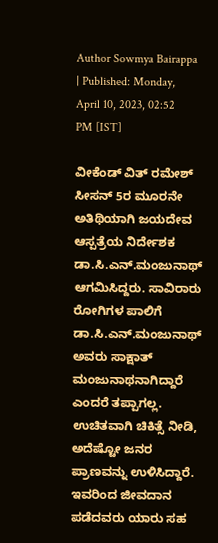Author Sowmya Bairappa | Published: Monday, April 10, 2023, 02:52 PM [IST]

ವೀಕೆಂಡ್ ವಿತ್ ರಮೇಶ್ ಸೀಸನ್ 5ರ ಮೂರನೇ ಅತಿಥಿಯಾಗಿ ಜಯದೇವ ಆಸ್ಪತ್ರೆಯ ನಿರ್ದೇಶಕ ಡಾ.ಸಿ.ಎನ್.ಮಂಜುನಾಥ್ ಆಗಮಿಸಿದ್ದರು. ಸಾವಿರಾರು ರೋಗಿಗಳ ಪಾಲಿಗೆ ಡಾ.ಸಿ.ಎನ್.ಮಂಜುನಾಥ್ ಅವರು ಸಾಕ್ಷಾತ್ ಮಂಜುನಾಥನಾಗಿದ್ದಾರೆ ಎಂದರೆ ತಪ್ಪಾಗಲ್ಲ. ಉಚಿತವಾಗಿ ಚಿಕಿತ್ಸೆ ನೀಡಿ, ಅದೆಷ್ಟೋ ಜನರ ಪ್ರಾಣವನ್ನು ಉಳಿಸಿದ್ದಾರೆ. ಇವರಿಂದ ಜೀವದಾನ ಪಡೆದವರು ಯಾರು ಸಹ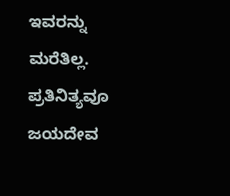ಇವರನ್ನು ಮರೆತಿಲ್ಲ. ಪ್ರತಿನಿತ್ಯವೂ ಜಯದೇವ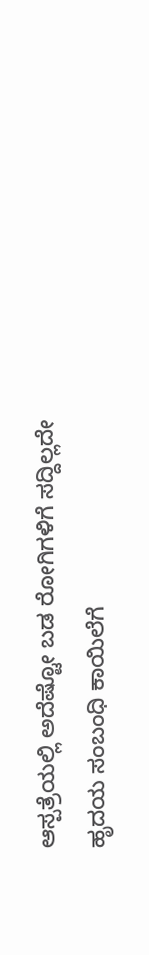ಆಸ್ಪತ್ರೆಯಲ್ಲಿ ಅದೆಷ್ಟೋ ಬಡ ರೋಗಿಗಳಿಗೆ ಸದ್ದಿಲ್ಲದೇ ಹೃದಯ ಸಂಬಂಧಿ ಕಾಯಿಲೆಗೆ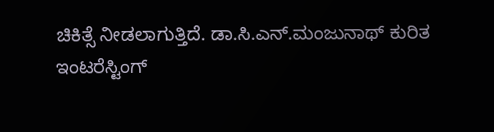ಚಿಕಿತ್ಸೆ ನೀಡಲಾಗುತ್ತಿದೆ. ಡಾ.ಸಿ.ಎನ್.ಮಂಜುನಾಥ್ ಕುರಿತ ಇಂಟರೆಸ್ಟಿಂಗ್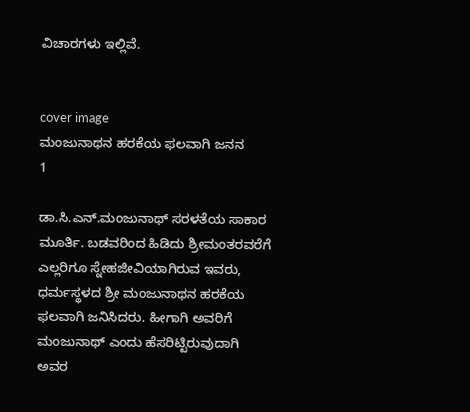ವಿಚಾರಗಳು ಇಲ್ಲಿವೆ.


cover image
ಮಂಜುನಾಥನ ಹರಕೆಯ ಫಲವಾಗಿ ಜನನ
1

ಡಾ.ಸಿ.ಎನ್.ಮಂಜುನಾಥ್ ಸರಳತೆಯ ಸಾಕಾರ ಮೂರ್ತಿ. ಬಡವರಿಂದ ಹಿಡಿದು ಶ್ರೀಮಂತರವರೆಗೆ ಎಲ್ಲರಿಗೂ ಸ್ನೇಹಜೀವಿಯಾಗಿರುವ ಇವರು, ಧರ್ಮಸ್ಥಳದ ಶ್ರೀ ಮಂಜುನಾಥನ ಹರಕೆಯ ಫಲವಾಗಿ ಜನಿಸಿದರು. ಹೀಗಾಗಿ ಅವರಿಗೆ ಮಂಜುನಾಥ್ ಎಂದು ಹೆಸರಿಟ್ಟಿರುವುದಾಗಿ ಅವರ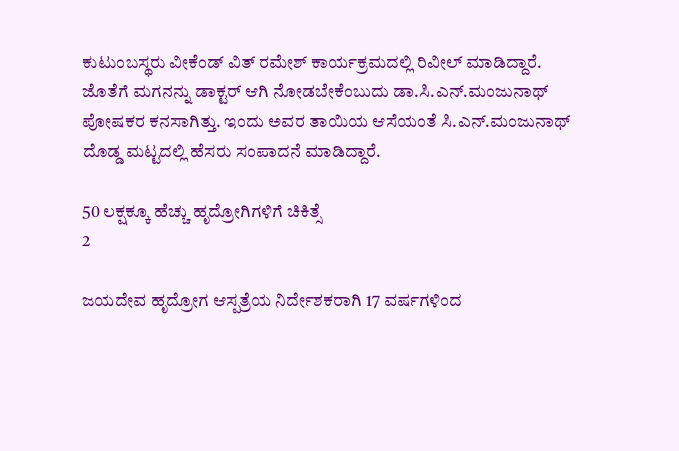ಕುಟುಂಬಸ್ಥರು ವೀಕೆಂಡ್ ವಿತ್ ರಮೇಶ್ ಕಾರ್ಯಕ್ರಮದಲ್ಲಿ ರಿವೀಲ್ ಮಾಡಿದ್ದಾರೆ. ಜೊತೆಗೆ ಮಗನನ್ನು ಡಾಕ್ಟರ್ ಆಗಿ ನೋಡಬೇಕೆಂಬುದು ಡಾ.ಸಿ.ಎನ್.ಮಂಜುನಾಥ್ ಪೋಷಕರ ಕನಸಾಗಿತ್ತು. ಇಂದು ಅವರ ತಾಯಿಯ ಆಸೆಯಂತೆ ಸಿ.ಎನ್.ಮಂಜುನಾಥ್ ದೊಡ್ಡ ಮಟ್ಟದಲ್ಲಿ ಹೆಸರು ಸಂಪಾದನೆ ಮಾಡಿದ್ದಾರೆ.

50 ಲಕ್ಷಕ್ಕೂ ಹೆಚ್ಚು ಹೃದ್ರೋಗಿಗಳಿಗೆ ಚಿಕಿತ್ಸೆ
2

ಜಯದೇವ ಹೃದ್ರೋಗ ಆಸ್ಪತ್ರೆಯ ನಿರ್ದೇಶಕರಾಗಿ 17 ವರ್ಷಗಳಿಂದ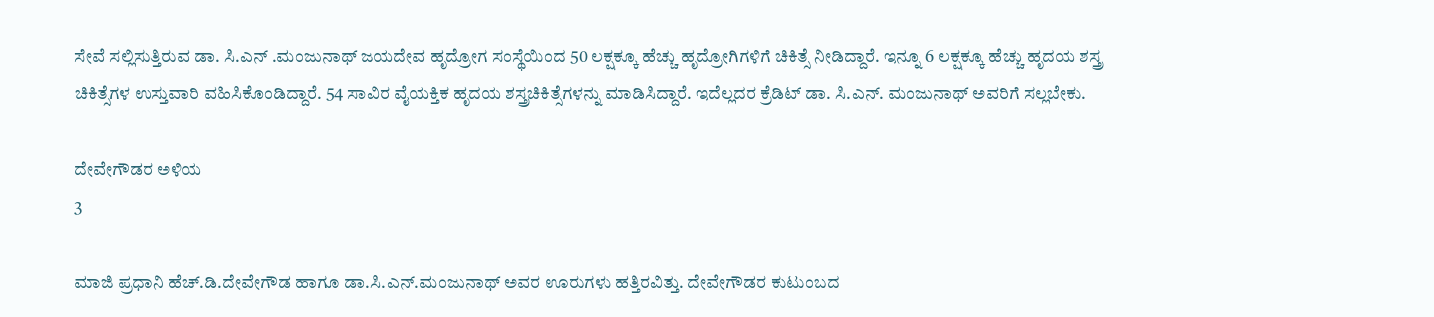ಸೇವೆ ಸಲ್ಲಿಸುತ್ತಿರುವ ಡಾ. ಸಿ.ಎನ್ .ಮಂಜುನಾಥ್ ಜಯದೇವ ಹೃದ್ರೋಗ ಸಂಸ್ಥೆಯಿಂದ 50 ಲಕ್ಷಕ್ಕೂ ಹೆಚ್ಚು ಹೃದ್ರೋಗಿಗಳಿಗೆ ಚಿಕಿತ್ಸೆ ನೀಡಿದ್ದಾರೆ. ಇನ್ನೂ 6 ಲಕ್ಷಕ್ಕೂ ಹೆಚ್ಚು ಹೃದಯ ಶಸ್ತ್ರ ಚಿಕಿತ್ಸೆಗಳ ಉಸ್ತುವಾರಿ ವಹಿಸಿಕೊಂಡಿದ್ದಾರೆ. 54 ಸಾವಿರ ವೈಯಕ್ತಿಕ ಹೃದಯ ಶಸ್ತ್ರಚಿಕಿತ್ಸೆಗಳನ್ನು ಮಾಡಿಸಿದ್ದಾರೆ. ಇದೆಲ್ಲದರ ಕ್ರೆಡಿಟ್ ಡಾ. ಸಿ.ಎನ್. ಮಂಜುನಾಥ್ ಅವರಿಗೆ ಸಲ್ಲಬೇಕು.

ದೇವೇಗೌಡರ ಅಳಿಯ
3

ಮಾಜಿ ಪ್ರಧಾನಿ ಹೆಚ್.ಡಿ.ದೇವೇಗೌಡ ಹಾಗೂ ಡಾ.ಸಿ.ಎನ್.ಮಂಜುನಾಥ್ ಅವರ ಊರುಗಳು ಹತ್ತಿರವಿತ್ತು. ದೇವೇಗೌಡರ ಕುಟುಂಬದ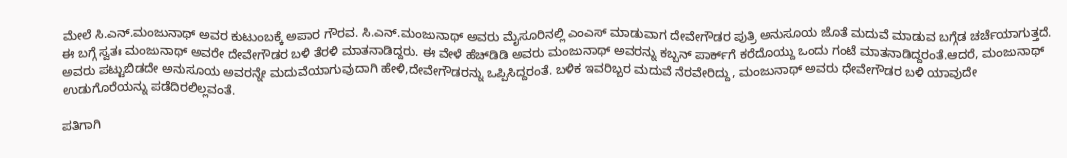ಮೇಲೆ ಸಿ.ಎನ್.ಮಂಜುನಾಥ್ ಅವರ ಕುಟುಂಬಕ್ಕೆ ಅಪಾರ ಗೌರವ. ಸಿ.ಎನ್.ಮಂಜುನಾಥ್ ಅವರು ಮೈಸೂರಿನಲ್ಲಿ ಎಂಎಸ್ ಮಾಡುವಾಗ ದೇವೇಗೌಡರ ಪುತ್ರಿ ಅನುಸೂಯ ಜೊತೆ ಮದುವೆ ಮಾಡುವ ಬಗ್ಗೆಡ ಚರ್ಚೆಯಾಗುತ್ತದೆ. ಈ ಬಗ್ಗೆ ಸ್ವತಃ ಮಂಜುನಾಥ್ ಅವರೇ ದೇವೇಗೌಡರ ಬಳಿ ತೆರಳಿ ಮಾತನಾಡಿದ್ದರು. ಈ ವೇಳೆ ಹೆಚ್‌ಡಿಡಿ ಅವರು ಮಂಜುನಾಥ್ ಅವರನ್ನು ಕಬ್ಬನ್‌ ಪಾರ್ಕ್‌ಗೆ ಕರೆದೊಯ್ದು ಒಂದು ಗಂಟೆ ಮಾತನಾಡಿದ್ದರಂತೆ.ಆದರೆ, ಮಂಜುನಾಥ್ ಅವರು ಪಟ್ಟುಬಿಡದೇ ಅನುಸೂಯ ಅವರನ್ನೇ ಮದುವೆಯಾಗುವುದಾಗಿ ಹೇಳಿ,ದೇವೇಗೌಡರನ್ನು ಒಪ್ಪಿಸಿದ್ದರಂತೆ. ಬಳಿಕ ಇವರಿಬ್ಬರ ಮದುವೆ ನೆರವೇರಿದ್ದು, ಮಂಜುನಾಥ್ ಅವರು ಧೇವೇಗೌಡರ ಬಳಿ ಯಾವುದೇ ಉಡುಗೊರೆಯನ್ನು ಪಡೆದಿರಲಿಲ್ಲವಂತೆ.

ಪತಿಗಾಗಿ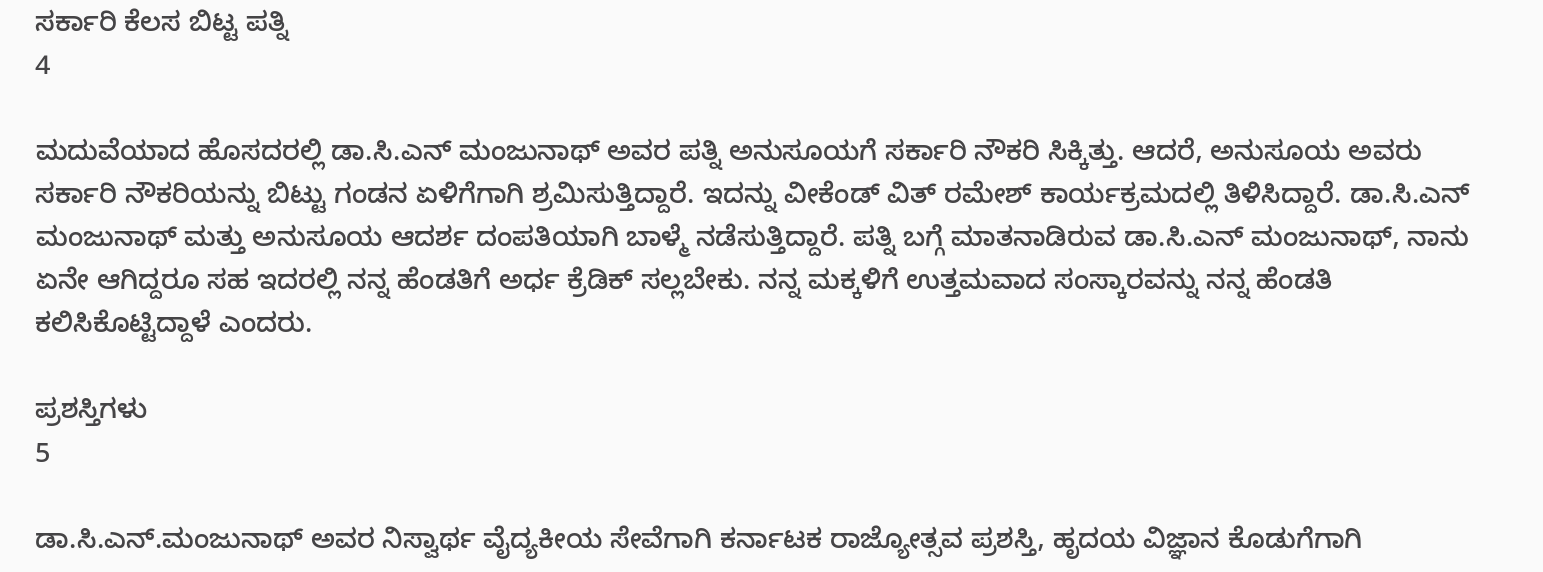ಸರ್ಕಾರಿ ಕೆಲಸ ಬಿಟ್ಟ ಪತ್ನಿ
4

ಮದುವೆಯಾದ ಹೊಸದರಲ್ಲಿ ಡಾ.ಸಿ.ಎನ್ ಮಂಜುನಾಥ್ ಅವರ ಪತ್ನಿ ಅನುಸೂಯಗೆ ಸರ್ಕಾರಿ ನೌಕರಿ ಸಿಕ್ಕಿತ್ತು. ಆದರೆ, ಅನುಸೂಯ ಅವರು ಸರ್ಕಾರಿ ನೌಕರಿಯನ್ನು ಬಿಟ್ಟು ಗಂಡನ ಏಳಿಗೆಗಾಗಿ ಶ್ರಮಿಸುತ್ತಿದ್ದಾರೆ. ಇದನ್ನು ವೀಕೆಂಡ್ ವಿತ್ ರಮೇಶ್‌ ಕಾರ್ಯಕ್ರಮದಲ್ಲಿ ತಿಳಿಸಿದ್ದಾರೆ. ಡಾ.ಸಿ.ಎನ್ ಮಂಜುನಾಥ್ ಮತ್ತು ಅನುಸೂಯ ಆದರ್ಶ ದಂಪತಿಯಾಗಿ ಬಾಳ್ಮೆ ನಡೆಸುತ್ತಿದ್ದಾರೆ. ಪತ್ನಿ ಬಗ್ಗೆ ಮಾತನಾಡಿರುವ ಡಾ.ಸಿ.ಎನ್ ಮಂಜುನಾಥ್, ನಾನು ಏನೇ ಆಗಿದ್ದರೂ ಸಹ ಇದರಲ್ಲಿ ನನ್ನ ಹೆಂಡತಿಗೆ ಅರ್ಧ ಕ್ರೆಡಿಕ್ ಸಲ್ಲಬೇಕು. ನನ್ನ ಮಕ್ಕಳಿಗೆ ಉತ್ತಮವಾದ ಸಂಸ್ಕಾರವನ್ನು ನನ್ನ ಹೆಂಡತಿ ಕಲಿಸಿಕೊಟ್ಟಿದ್ದಾಳೆ ಎಂದರು.

ಪ್ರಶಸ್ತಿಗಳು
5

ಡಾ.ಸಿ.ಎನ್.ಮಂಜುನಾಥ್ ಅವರ ನಿಸ್ವಾರ್ಥ ವೈದ್ಯಕೀಯ ಸೇವೆಗಾಗಿ ಕರ್ನಾಟಕ ರಾಜ್ಯೋತ್ಸವ ಪ್ರಶಸ್ತಿ, ಹೃದಯ ವಿಜ್ಞಾನ ಕೊಡುಗೆಗಾಗಿ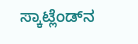ಸ್ಕಾಟ್ಲೆಂಡ್‌ನ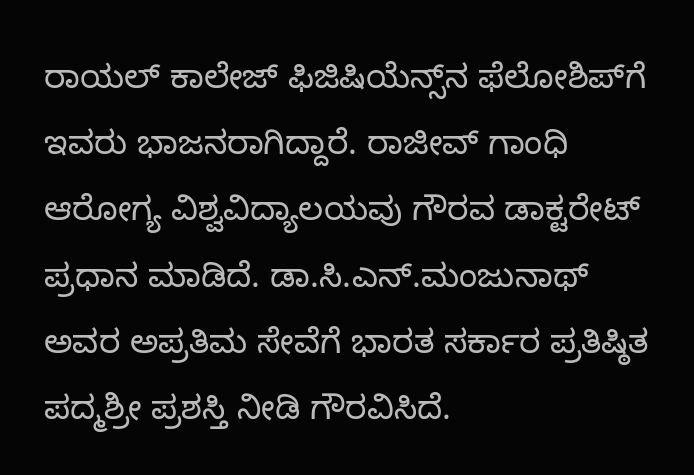ರಾಯಲ್ ಕಾಲೇಜ್ ಫಿಜಿಷಿಯೆನ್ಸ್‌ನ ಫೆಲೋಶಿಪ್‌ಗೆ ಇವರು ಭಾಜನರಾಗಿದ್ದಾರೆ. ರಾಜೀವ್ ಗಾಂಧಿ ಆರೋಗ್ಯ ವಿಶ್ವವಿದ್ಯಾಲಯವು ಗೌರವ ಡಾಕ್ಟರೇಟ್ ಪ್ರಧಾನ ಮಾಡಿದೆ. ಡಾ.ಸಿ.ಎನ್.ಮಂಜುನಾಥ್ ಅವರ ಅಪ್ರತಿಮ ಸೇವೆಗೆ ಭಾರತ ಸರ್ಕಾರ ಪ್ರತಿಷ್ಠಿತ ಪದ್ಮಶ್ರೀ ಪ್ರಶಸ್ತಿ ನೀಡಿ ಗೌರವಿಸಿದೆ.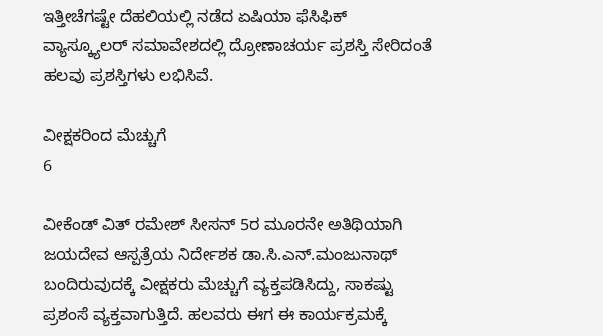ಇತ್ತೀಚೆಗಷ್ಟೇ ದೆಹಲಿಯಲ್ಲಿ ನಡೆದ ಏಷಿಯಾ ಫೆಸಿಫಿಕ್ ವ್ಯಾಸ್ಕ್ಯೂಲರ್ ಸಮಾವೇಶದಲ್ಲಿ ದ್ರೋಣಾಚರ್ಯ ಪ್ರಶಸ್ತಿ ಸೇರಿದಂತೆ ಹಲವು ಪ್ರಶಸ್ತಿಗಳು ಲಭಿಸಿವೆ.

ವೀಕ್ಷಕರಿಂದ ಮೆಚ್ಚುಗೆ
6

ವೀಕೆಂಡ್ ವಿತ್ ರಮೇಶ್ ಸೀಸನ್ 5ರ ಮೂರನೇ ಅತಿಥಿಯಾಗಿ ಜಯದೇವ ಆಸ್ಪತ್ರೆಯ ನಿರ್ದೇಶಕ ಡಾ.ಸಿ.ಎನ್.ಮಂಜುನಾಥ್ ಬಂದಿರುವುದಕ್ಕೆ ವೀಕ್ಷಕರು ಮೆಚ್ಚುಗೆ ವ್ಯಕ್ತಪಡಿಸಿದ್ದು, ಸಾಕಷ್ಟು ಪ್ರಶಂಸೆ ವ್ಯಕ್ತವಾಗುತ್ತಿದೆ. ಹಲವರು ಈಗ ಈ ಕಾರ್ಯಕ್ರಮಕ್ಕೆ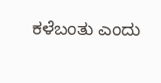ಕಳೆಬಂತು ಎಂದು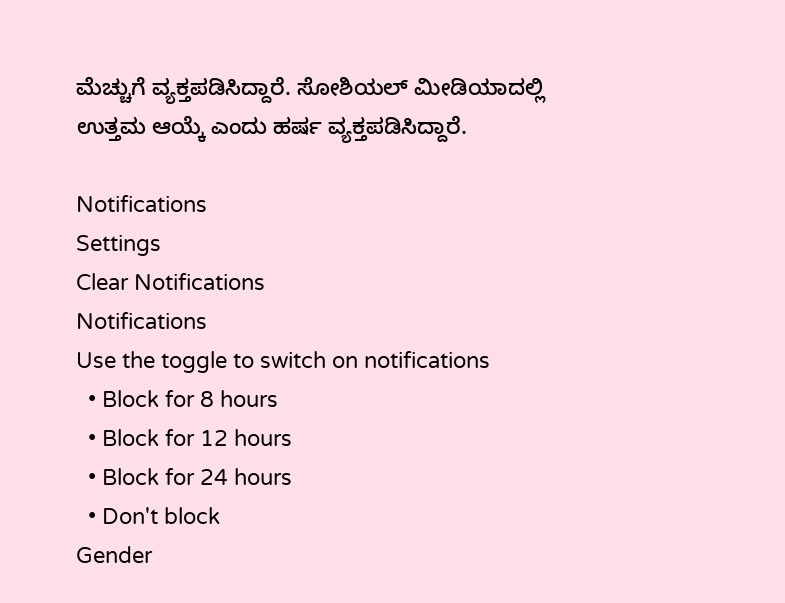ಮೆಚ್ಚುಗೆ ವ್ಯಕ್ತಪಡಿಸಿದ್ದಾರೆ. ಸೋಶಿಯಲ್ ಮೀಡಿಯಾದಲ್ಲಿ ಉತ್ತಮ ಆಯ್ಕೆ ಎಂದು ಹರ್ಷ ವ್ಯಕ್ತಪಡಿಸಿದ್ದಾರೆ.

Notifications
Settings
Clear Notifications
Notifications
Use the toggle to switch on notifications
  • Block for 8 hours
  • Block for 12 hours
  • Block for 24 hours
  • Don't block
Gender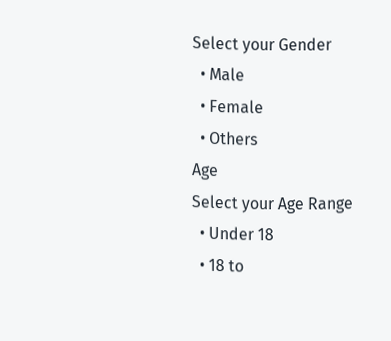Select your Gender
  • Male
  • Female
  • Others
Age
Select your Age Range
  • Under 18
  • 18 to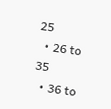25
  • 26 to 35
  • 36 to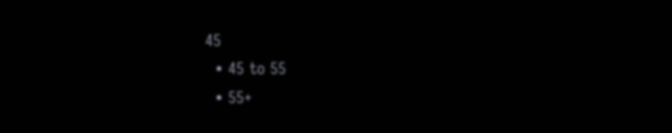45
  • 45 to 55
  • 55+